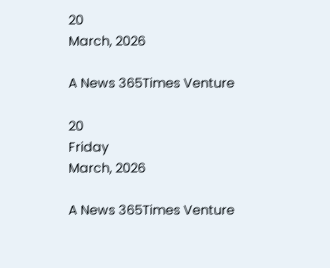20
March, 2026

A News 365Times Venture

20
Friday
March, 2026

A News 365Times Venture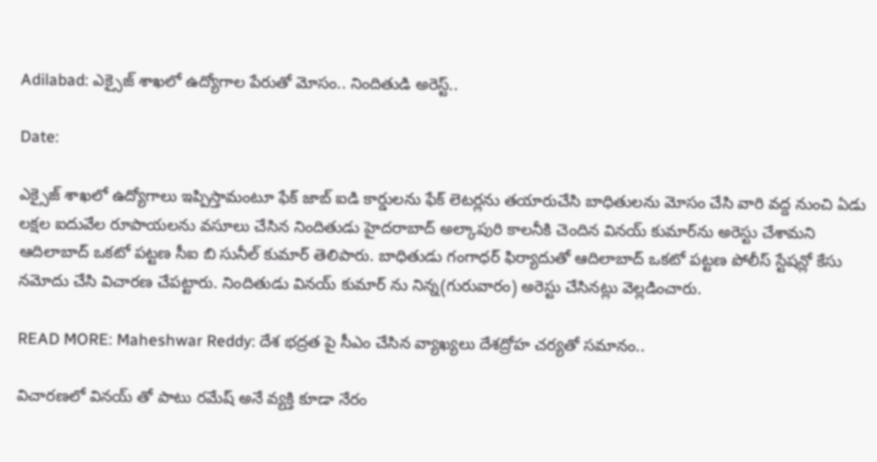Adilabad: ఎక్సైజ్ శాఖలో ఉద్యోగాల పేరుతో మోసం.. నిందితుడి అరెస్ట్..

Date:

ఎక్సైజ్ శాఖలో ఉద్యోగాలు ఇప్పిస్తామంటూ ఫేక్ జాబ్ ఐడి కార్డులను ఫేక్ లెటర్లను తయారుచేసి బాధితులను మోసం చేసి వారి వద్ద నుంచి ఏడు లక్షల ఐదువేల రూపాయలను వసూలు చేసిన నిందితుడు హైదరాబాద్ అల్కాపురి కాలనీకి చెందిన వినయ్ కుమార్‌ను అరెస్టు చేశామని ఆదిలాబాద్ ఒకటో పట్టణ సీఐ బి సునీల్ కుమార్ తెలిపారు. బాధితుడు గంగాధర్ ఫిర్యాదుతో ఆదిలాబాద్ ఒకటో పట్టణ పోలీస్ స్టేషన్లో కేసు నమోదు చేసి విచారణ చేపట్టారు. నిందితుడు వినయ్ కుమార్ ను నిన్న(గురువారం) అరెస్టు చేసినట్లు వెల్లడించారు.

READ MORE: Maheshwar Reddy: దేశ భద్రత పై సీఎం చేసిన వ్యాఖ్యలు దేశద్రోహ చ‌ర్యతో స‌మానం..

విచారణలో వినయ్ తో పాటు రమేష్ అనే వ్యక్తి కూడా నేరం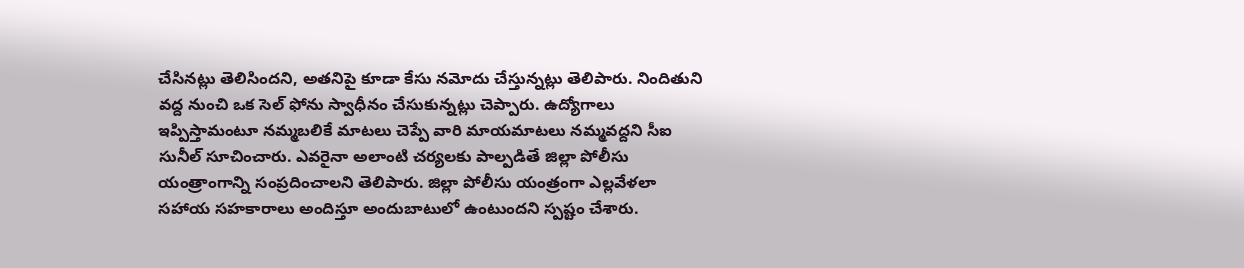చేసినట్లు తెలిసిందని, అతనిపై కూడా కేసు నమోదు చేస్తున్నట్లు తెలిపారు. నిందితుని వద్ద నుంచి ఒక సెల్ ఫోను స్వాధీనం చేసుకున్నట్లు చెప్పారు. ఉద్యోగాలు ఇప్పిస్తామంటూ నమ్మబలికే మాటలు చెప్పే వారి మాయమాటలు నమ్మవద్దని సీఐ సునీల్ సూచించారు. ఎవరైనా అలాంటి చర్యలకు పాల్పడితే జిల్లా పోలీసు యంత్రాంగాన్ని సంప్రదించాలని తెలిపారు. జిల్లా పోలీసు యంత్రంగా ఎల్లవేళలా సహాయ సహకారాలు అందిస్తూ అందుబాటులో ఉంటుందని స్పష్టం చేశారు.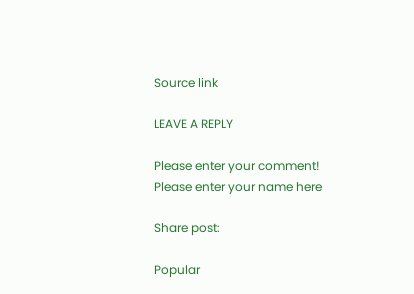Source link

LEAVE A REPLY

Please enter your comment!
Please enter your name here

Share post:

Popular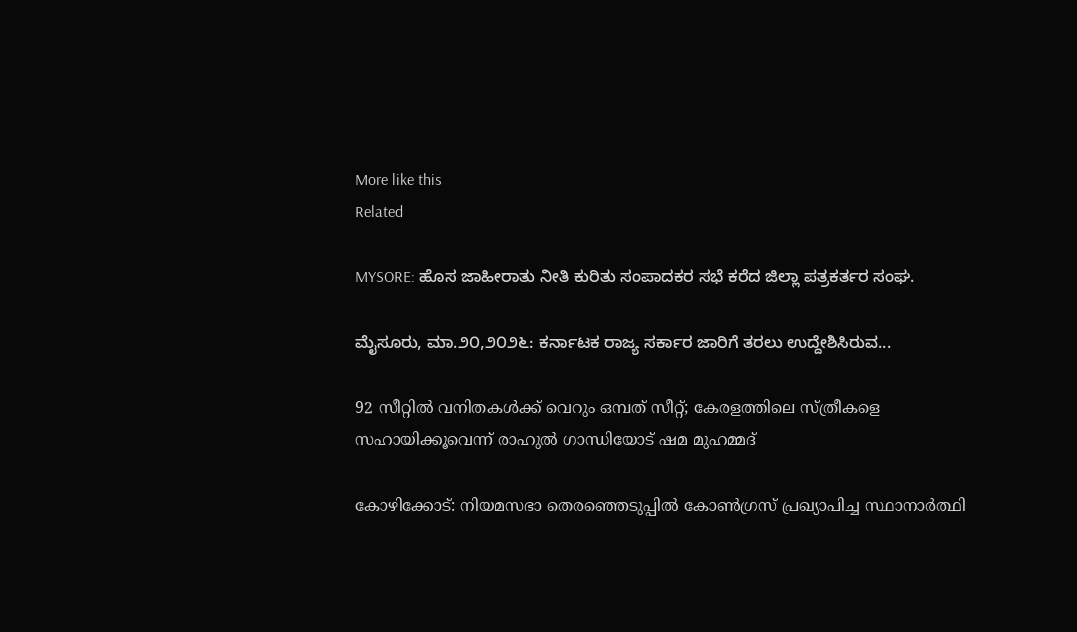More like this
Related

MYSORE: ಹೊಸ ಜಾಹೀರಾತು ನೀತಿ ಕುರಿತು ಸಂಪಾದಕರ ಸಭೆ ಕರೆದ ಜಿಲ್ಲಾ ಪತ್ರಕರ್ತರ ಸಂಘ.

ಮೈಸೂರು, ಮಾ.೨೦,೨೦೨೬: ಕರ್ನಾಟಕ ರಾಜ್ಯ ಸರ್ಕಾರ ಜಾರಿಗೆ ತರಲು ಉದ್ದೇಶಿಸಿರುವ...

92 സീറ്റില്‍ വനിതകള്‍ക്ക് വെറും ഒമ്പത് സീറ്റ്; കേരളത്തിലെ സ്ത്രീകളെ സഹായിക്കൂവെന്ന് രാഹുല്‍ ഗാന്ധിയോട് ഷമ മുഹമ്മദ്

കോഴിക്കോട്: നിയമസഭാ തെരഞ്ഞെടുപ്പില്‍ കോണ്‍ഗ്രസ് പ്രഖ്യാപിച്ച സ്ഥാനാര്‍ത്ഥി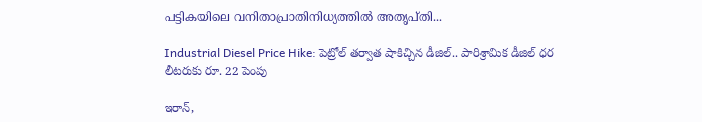പട്ടികയിലെ വനിതാപ്രാതിനിധ്യത്തില്‍ അതൃപ്തി...

Industrial Diesel Price Hike: పెట్రోల్ తర్వాత షాకిచ్చిన డీజిల్.. పారిశ్రామిక డీజిల్ ధర లీటరుకు రూ. 22 పెంపు

ఇరాన్,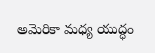అమెరికా మధ్య యుద్ధం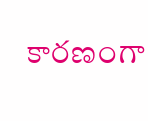కారణంగా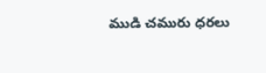ముడి చమురు ధరలు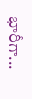భారీగా...